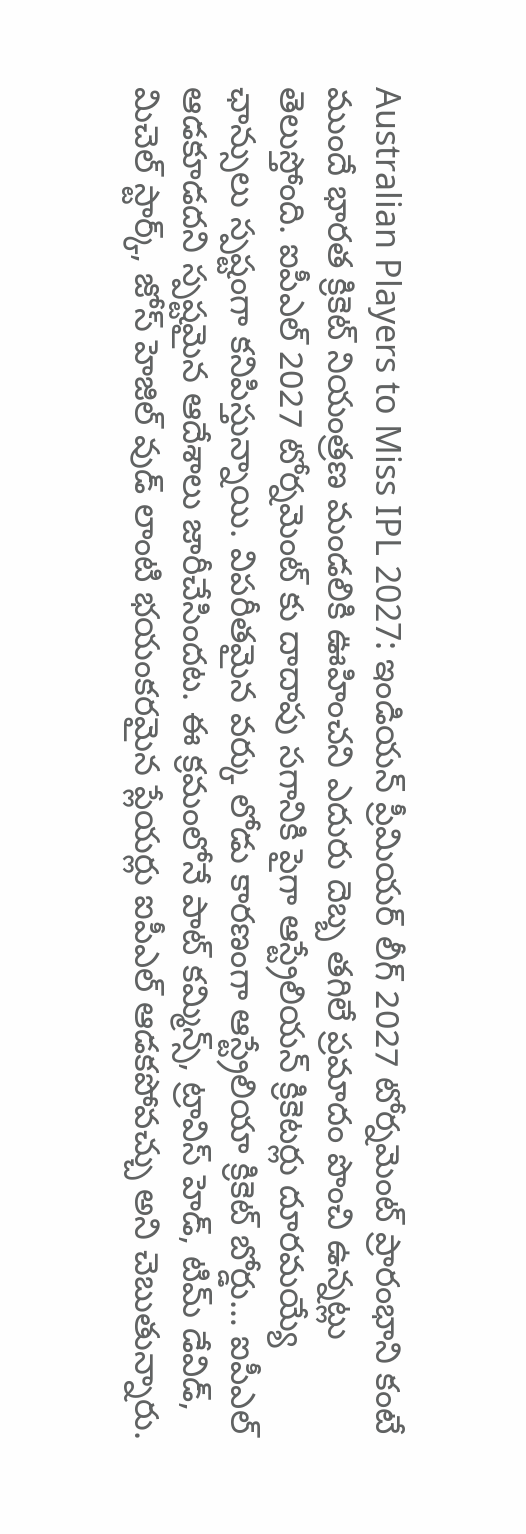Australian Players to Miss IPL 2027: ఇండియన్ ప్రీమియర్ లీగ్ 2027 టోర్నమెంట్ ప్రారంభాని కంటే ముందే భారత క్రికెట్ నియంత్రణ మండలికి ఊహించని ఎదురు దెబ్బ తగిలే ప్రమాదం పొంచి ఉన్నట్లు తెలుస్తోంది. ఐపీఎల్ 2027 టోర్నమెంట్ కు దాదాపు సగానికి పైగా ఆస్ట్రేలియన్ క్రికెటర్లు దూరమయ్యే ఛాన్సులు స్పష్టంగా కనిపిస్తున్నాయి. విపరీతమైన వర్కు లోడు కారణంగా ఆస్ట్రేలియా క్రికెట్ బోర్డు… ఐపీఎల్ ఆడకూడదని స్పష్టమైన ఆదేశాలు జారీచేసిందట. ఈ క్రమంలోనే పాట్ కమ్మిన్స్, ట్రావిస్ హెడ్, టిమ్ డేవిడ్, మిచెల్ స్టార్క్, జోస్ హెజిల్ వుడ్ లాంటి భయంకరమైన ప్లేయర్లు ఐపీఎల్ ఆడకపోవచ్చు అని చెబుతున్నారు.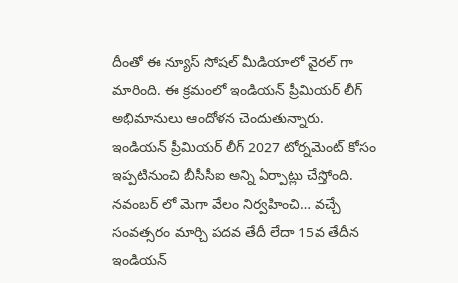దీంతో ఈ న్యూస్ సోషల్ మీడియాలో వైరల్ గా మారింది. ఈ క్రమంలో ఇండియన్ ప్రీమియర్ లీగ్ అభిమానులు ఆందోళన చెందుతున్నారు.
ఇండియన్ ప్రీమియర్ లీగ్ 2027 టోర్నమెంట్ కోసం ఇప్పటినుంచి బీసీసీఐ అన్ని ఏర్పాట్లు చేస్తోంది. నవంబర్ లో మెగా వేలం నిర్వహించి… వచ్చే సంవత్సరం మార్చి పదవ తేదీ లేదా 15వ తేదీన ఇండియన్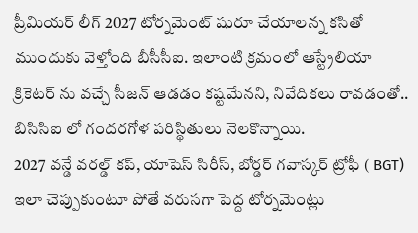ప్రీమియర్ లీగ్ 2027 టోర్నమెంట్ షురూ చేయాలన్న కసితో ముందుకు వెళ్తోంది బీసీసీఐ. ఇలాంటి క్రమంలో ఆస్ట్రేలియా క్రికెటర్ ను వచ్చే సీజన్ ఆడడం కష్టమేనని, నివేదికలు రావడంతో.. బిసిసిఐ లో గందరగోళ పరిస్థితులు నెలకొన్నాయి.
2027 వన్డే వరల్డ్ కప్, యాషెస్ సిరీస్, బోర్డర్ గవాస్కర్ ట్రోఫీ ( BGT) ఇలా చెప్పుకుంటూ పోతే వరుసగా పెద్ద టోర్నమెంట్లు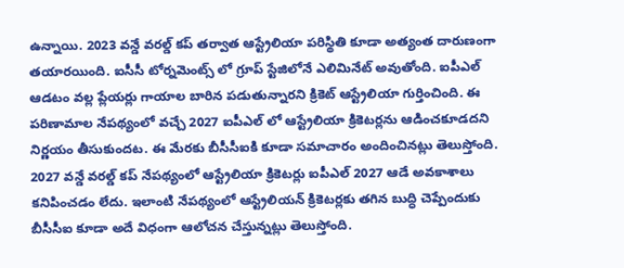ఉన్నాయి. 2023 వన్డే వరల్డ్ కప్ తర్వాత ఆస్ట్రేలియా పరిస్థితి కూడా అత్యంత దారుణంగా తయారయింది. ఐసీసీ టోర్నమెంట్స్ లో గ్రూప్ స్టేజిలోనే ఎలిమినేట్ అవుతోంది. ఐపీఎల్ ఆడటం వల్ల ప్లేయర్లు గాయాల బారిన పడుతున్నారని క్రికెట్ ఆస్ట్రేలియా గుర్తించింది. ఈ పరిణామాల నేపథ్యంలో వచ్చే 2027 ఐపీఎల్ లో ఆస్ట్రేలియా క్రికెటర్లను ఆడించకూడదని నిర్ణయం తీసుకుందట. ఈ మేరకు బీసీసీఐకి కూడా సమాచారం అందించినట్లు తెలుస్తోంది.
2027 వన్డే వరల్డ్ కప్ నేపథ్యంలో ఆస్ట్రేలియా క్రికెటర్లు ఐపీఎల్ 2027 ఆడే అవకాశాలు కనిపించడం లేదు. ఇలాంటి నేపథ్యంలో ఆస్ట్రేలియన్ క్రికెటర్లకు తగిన బుద్ధి చెప్పేందుకు బీసీసీఐ కూడా అదే విధంగా ఆలోచన చేస్తున్నట్లు తెలుస్తోంది.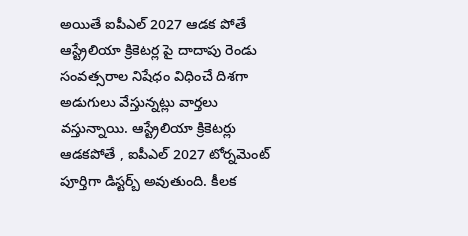అయితే ఐపీఎల్ 2027 ఆడక పోతే ఆస్ట్రేలియా క్రికెటర్ల పై దాదాపు రెండు సంవత్సరాల నిషేధం విధించే దిశగా అడుగులు వేస్తున్నట్లు వార్తలు వస్తున్నాయి. ఆస్ట్రేలియా క్రికెటర్లు ఆడకపోతే , ఐపీఎల్ 2027 టోర్నమెంట్ పూర్తిగా డిస్టర్బ్ అవుతుంది. కీలక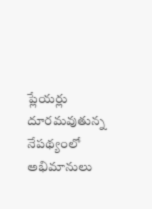ప్లేయర్లు దూరమవుతున్న నేపథ్యంలో అభిమానులు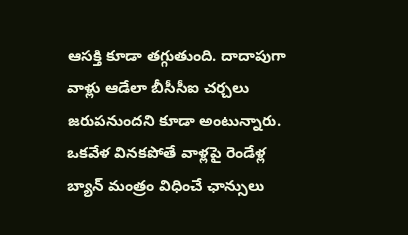ఆసక్తి కూడా తగ్గుతుంది. దాదాపుగా వాళ్లు ఆడేలా బీసీసీఐ చర్చలు జరుపనుందని కూడా అంటున్నారు. ఒకవేళ వినకపోతే వాళ్లపై రెండేళ్ల బ్యాన్ మంత్రం విధించే ఛాన్సులు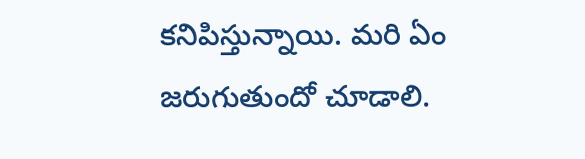కనిపిస్తున్నాయి. మరి ఏం జరుగుతుందో చూడాలి.